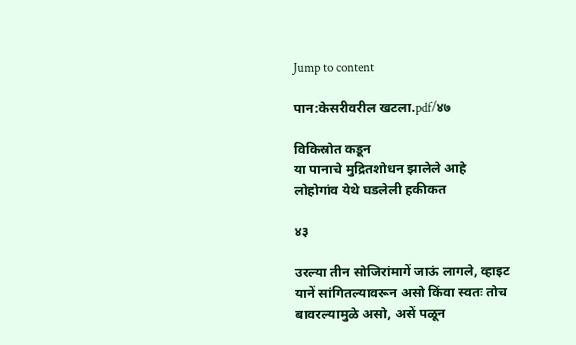Jump to content

पान:केसरीवरील खटला.pdf/४७

विकिस्रोत कडून
या पानाचे मुद्रितशोधन झालेले आहे
लोहोगांव येथे घडलेली हकीकत

४३

उरल्या तीन सोजिरांमागें जाऊं लागले, व्हाइट यानें सांगितल्यावरून असो किंवा स्वतः तोच बावरल्यामुळे असो, असें पळून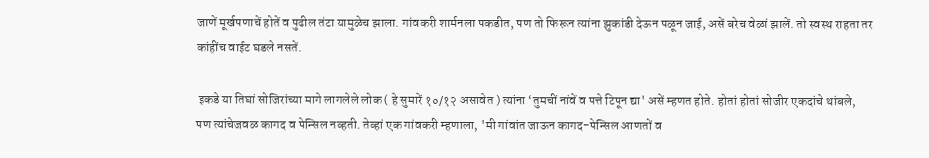जाणें मूर्खपणाचें होतें व पुढील तंटा यामुळेच झाला. गांवकरी शार्मनला पकडीत, पण तो फिरून त्यांना झुकांडी देऊन पळून जाई, असें बरेच वेळां झालें. तो स्वस्थ राहता तर कांहींच वाईट घडले नसतें.

 इकडे या तिघां सोजिरांच्या मागे लागलेले लोक ( हे सुमारें १०/१२ असावेत ) त्यांना ‘तुमचीं नांवें व पत्ते टिपून द्या' असें म्हणत होते. होतां होतां सोजीर एकदांचे थांबले, पण त्यांचेजवळ कागद व पेन्सिल नव्हती. तेव्हां एक गांवकरी म्हणाला, 'मी गांवांत जाऊन कागद-पेन्सिल आणतों व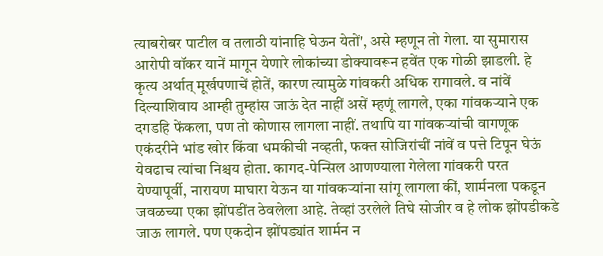त्याबरोबर पाटील व तलाठी यांनाहि घेऊन येतों', असे म्हणून तो गेला. या सुमारास आरोपी वॉकर यानें मागून येणारे लोकांच्या डोक्यावरून हवेंत एक गोळी झाडली. हे कृत्य अर्थात् मूर्खपणाचें होतें, कारण त्यामुळे गांवकरी अधिक रागावले. व नांवें दिल्याशिवाय आम्ही तुम्हांस जाऊं देत नाहीं असें म्हणूं लागले, एका गांवकऱ्याने एक दगडहि फेंकला, पण तो कोणास लागला नाहीं. तथापि या गांवकऱ्यांची वागणूक एकंदरीने भांड खोर किंवा धमकीची नव्हती, फक्त सोजिरांचीं नांवें व पत्ते टिपून घेऊं येवढाच त्यांचा निश्चय होता. कागद-पेन्सिल आणण्याला गेलेला गांवकरी परत येण्यापूर्वी, नारायण माघारा येऊन या गांवकऱ्यांना सांगू लागला कीं, शार्मनला पकडून जवळच्या एका झोंपडींत ठेवलेला आहे. तेव्हां उरलेले तिघे सोजीर व हे लोक झोंपडीकडे जाऊ लागले. पण एकदोन झोंपड्यांत शार्मन न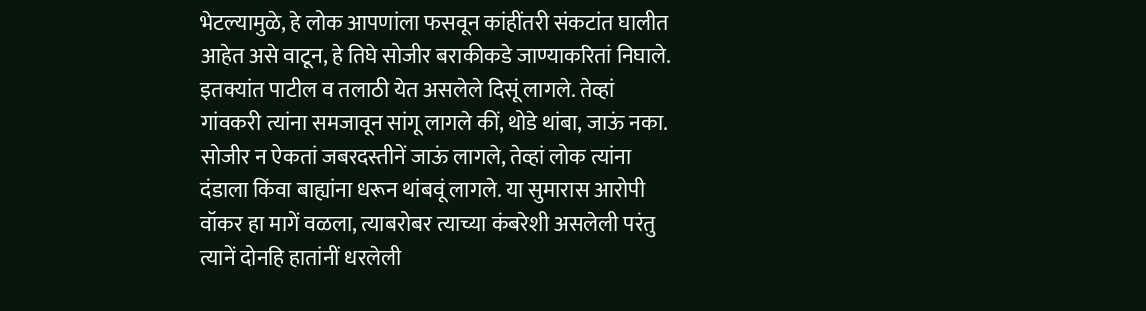भेटल्यामुळे, हे लोक आपणांला फसवून कांहींतरी संकटांत घालीत आहेत असे वाटून, हे तिघे सोजीर बराकीकडे जाण्याकरितां निघाले. इतक्यांत पाटील व तलाठी येत असलेले दिसूं लागले. तेव्हां गांवकरी त्यांना समजावून सांगू लागले कीं, थोडे थांबा, जाऊं नका. सोजीर न ऐकतां जबरदस्तीनें जाऊं लागले, तेव्हां लोक त्यांना दंडाला किंवा बाह्यांना धरून थांबवूं लागले. या सुमारास आरोपी वॉकर हा मागें वळला, त्याबरोबर त्याच्या कंबरेशी असलेली परंतु त्यानें दोनहि हातांनीं धरलेली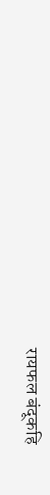रायफल बंदूकहि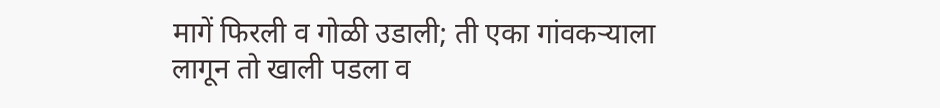मागें फिरली व गोळी उडाली; ती एका गांवकऱ्याला लागून तो खाली पडला व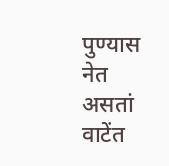पुण्यास नेत असतां वाटेंत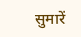सुमारें